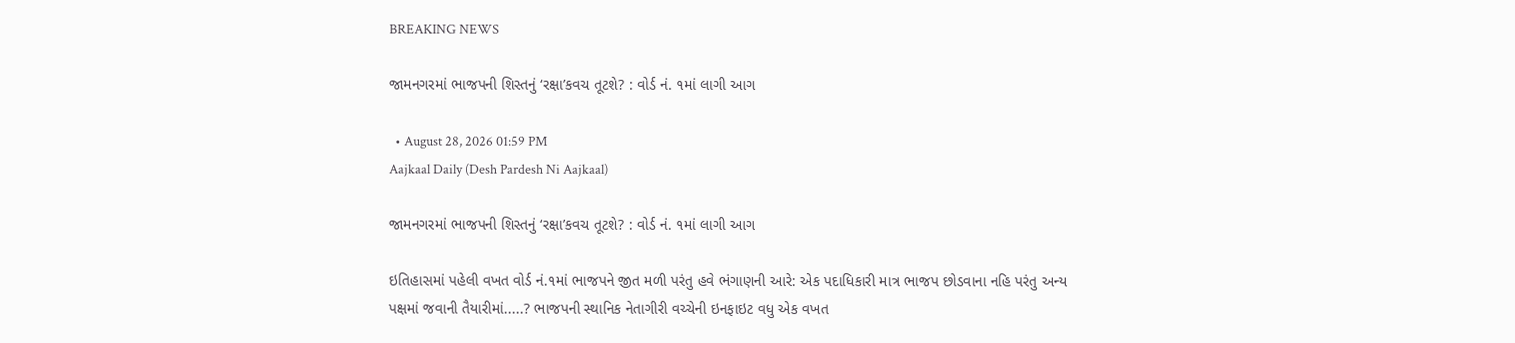BREAKING NEWS

જામનગરમાં ભાજપની શિસ્તનું ‘રક્ષા’કવચ તૂટશે? : વોર્ડ નં. ૧માં લાગી આગ

  • August 28, 2026 01:59 PM
Aajkaal Daily (Desh Pardesh Ni Aajkaal)

જામનગરમાં ભાજપની શિસ્તનું ‘રક્ષા’કવચ તૂટશે? : વોર્ડ નં. ૧માં લાગી આગ

ઇતિહાસમાં પહેલી વખત વોર્ડ નં.૧માં ભાજપને જીત મળી પરંતુ હવે ભંગાણની આરે: એક પદાધિકારી માત્ર ભાજપ છોડવાના નહિ પરંતુ અન્ય પક્ષમાં જવાની તૈયારીમાં.....? ભાજપની સ્થાનિક નેતાગીરી વચ્ચેની ઇનફાઇટ વધુ એક વખત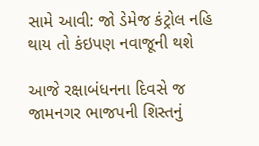સામે આવી: જો ડેમેજ કંટ્રોલ નહિ થાય તો કંઇપણ નવાજૂની થશે

આજે રક્ષાબંધનના દિવસે જ જામનગર ભાજપની શિસ્તનું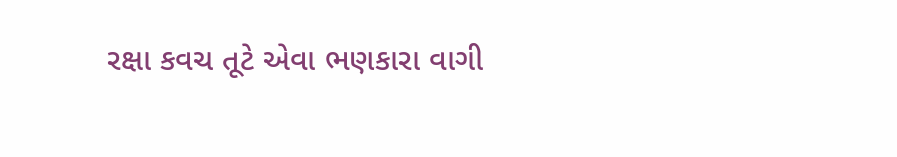રક્ષા કવચ તૂટે એવા ભણકારા વાગી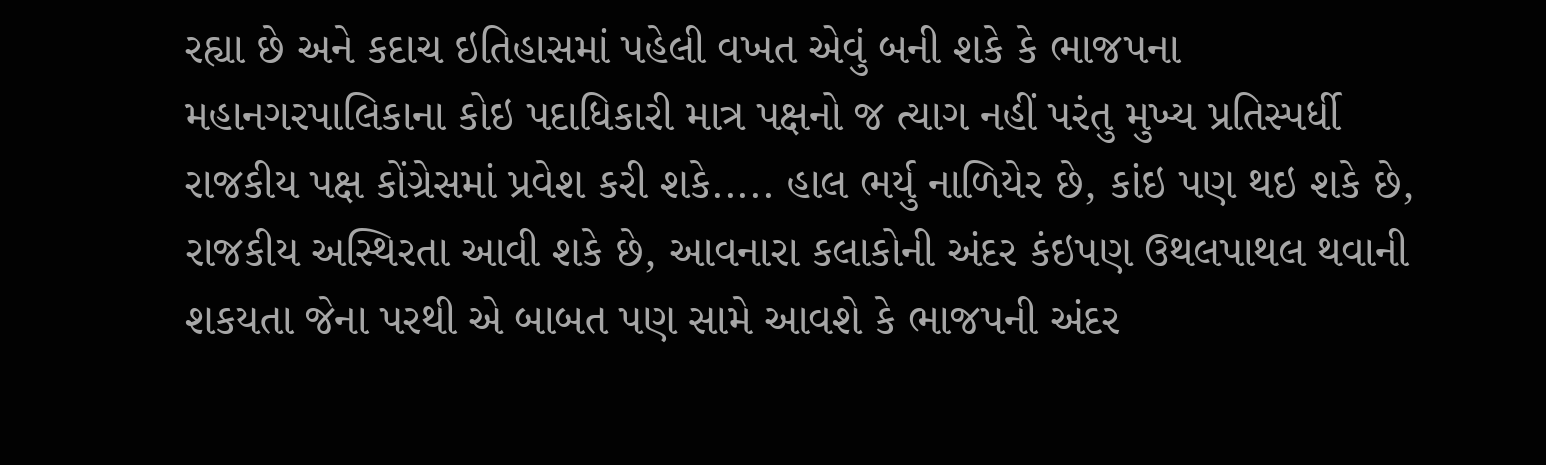રહ્યા છે અને કદાચ ઇતિહાસમાં પહેલી વખત એવું બની શકે કે ભાજપના મહાનગરપાલિકાના કોઇ પદાધિકારી માત્ર પક્ષનો જ ત્યાગ નહીં પરંતુ મુખ્ય પ્રતિસ્પર્ધી રાજકીય પક્ષ કોંગ્રેસમાં પ્રવેશ કરી શકે..... હાલ ભર્યુ નાળિયેર છે, કાંઇ પણ થઇ શકે છે, રાજકીય અસ્થિરતા આવી શકે છે, આવનારા કલાકોની અંદર કંઇપણ ઉથલપાથલ થવાની શકયતા જેના પરથી એ બાબત પણ સામે આવશે કે ભાજપની અંદર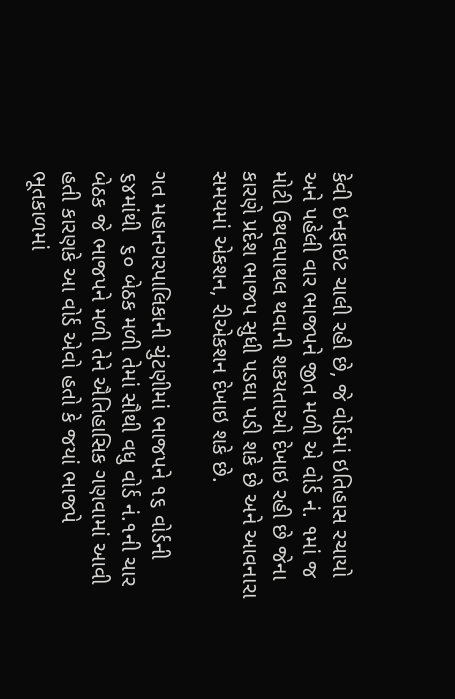કેવી ઇનફાઇટ ચાલી રહી છે, જે વોર્ડમાં ઇતિહાસ રચાયો અને પહેલી વાર ભાજપને જીત મળી એ વોર્ડ નં. ૧માં જ મોટી ઉથલપાથલ થવાની શકયતાઓ દેખાઇ રહી છે જેના કારણે પ્રદેશ ભાજપ સુધી પડઘા પડી શકે છે અને આવનારા સમયમાં એકશન, રીએકશન દેખાઇ શકે છે.

ગત મહાનગરપાલિકાની ચુંટણીમાં ભાજપને ૧૬ વોર્ડની ૬૪માંથી  ૬૦ બેઠક મળી તેમાં સૌથી વધુ વોર્ડ નં.૧ની ચાર બેઠક જે ભાજપને મળી તેને ઐતિહાસિક ગણવામાં આવી હતી કારણકે આ વોર્ડ એવો હતો કે જયાં ભાજપે ભૂતકાળમાં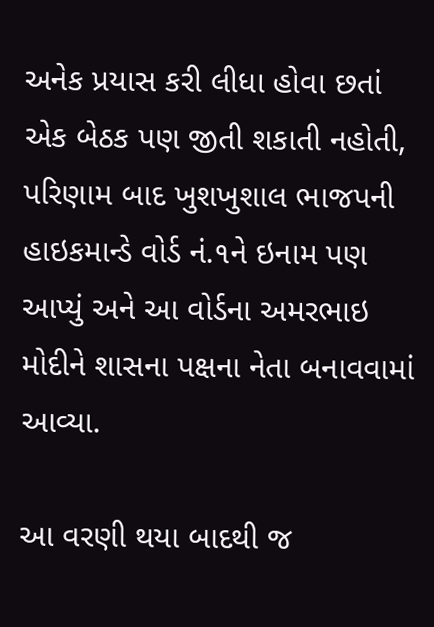અનેક પ્રયાસ કરી લીધા હોવા છતાં એક બેઠક પણ જીતી શકાતી નહોતી, પરિણામ બાદ ખુશખુશાલ ભાજપની હાઇકમાન્ડે વોર્ડ નં.૧ને ઇનામ પણ આપ્યું અને આ વોર્ડના અમરભાઇ મોદીને શાસના પક્ષના નેતા બનાવવામાં આવ્યા.

આ વરણી થયા બાદથી જ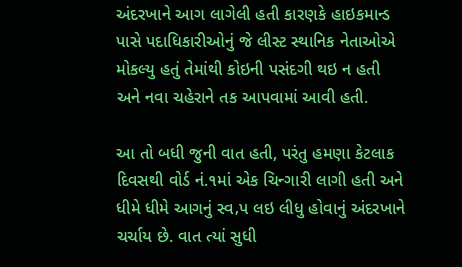અંદરખાને આગ લાગેલી હતી કારણકે હાઇકમાન્ડ પાસે પદાધિકારીઓનું જે લીસ્ટ સ્થાનિક નેતાઓએ મોકલ્યુ હતું તેમાંથી કોઇની પસંદગી થઇ ન હતી અને નવા ચહેરાને તક આપવામાં આવી હતી.

આ તો બધી જુની વાત હતી, પરંતુ હમણા કેટલાક દિવસથી વોર્ડ નં.૧માં એક ચિન્ગારી લાગી હતી અને ધીમે ધીમે આગનું સ્વ‚પ લઇ લીધુ હોવાનું અંદરખાને ચર્ચાય છે. વાત ત્યાં સુધી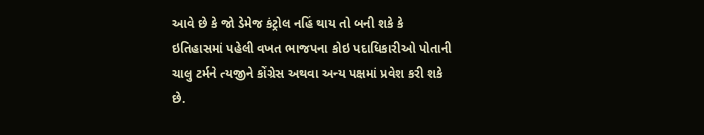આવે છે કે જો ડેમેજ કંટ્રોલ નહિં થાય તો બની શકે કે ઇતિહાસમાં પહેલી વખત ભાજપના કોઇ પદાધિકારીઓ પોતાની ચાલુ ટર્મને ત્યજીને કોંગ્રેસ અથવા અન્ય પક્ષમાં પ્રવેશ કરી શકે છે.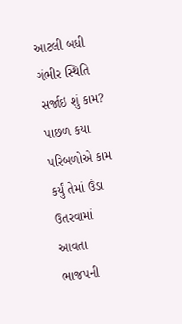આટલી બધી ગંભીર સ્થિતિ સર્જાઇ શું કામ? પાછળ કયા પરિબળોએ કામ કર્યું તેમાં ઉંડા ઉતરવામાં આવતા ભાજપની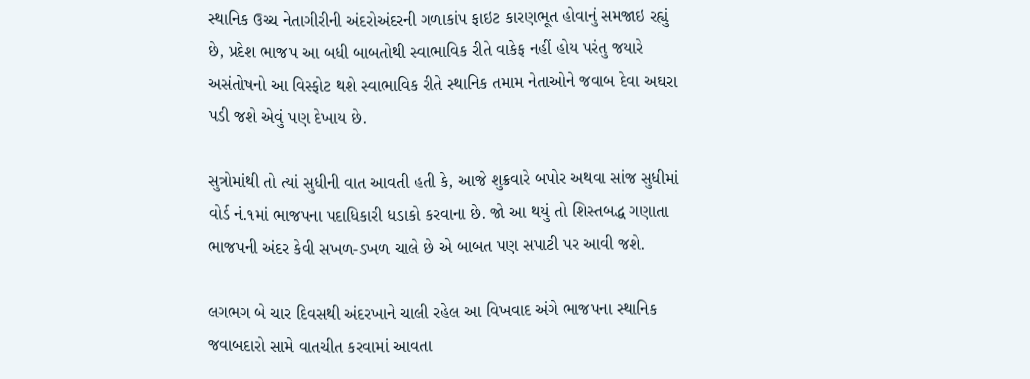સ્થાનિક ઉચ્ચ નેતાગીરીની અંદરોઅંદરની ગળાકાંપ ફાઇટ કારણભૂત હોવાનું સમજાઇ રહ્યું છે, પ્રદેશ ભાજપ આ બધી બાબતોથી સ્વાભાવિક રીતે વાકેફ નહીં હોય પરંતુ જયારે અસંતોષનો આ વિસ્ફોટ થશે સ્વાભાવિક રીતે સ્થાનિક તમામ નેતાઓને જવાબ દેવા અઘરા પડી જશે એવું પણ દેખાય છે.

સુત્રોમાંથી તો ત્યાં સુધીની વાત આવતી હતી કે, આજે શુક્રવારે બપોર અથવા સાંજ સુધીમાં વોર્ડ નં.૧માં ભાજપના પદાધિકારી ધડાકો કરવાના છે. જો આ થયું તો શિસ્તબદ્ધ ગણાતા ભાજપની અંદર કેવી સખળ-ડખળ ચાલે છે એ બાબત પણ સપાટી પર આવી જશે.

લગભગ બે ચાર દિવસથી અંદરખાને ચાલી રહેલ આ વિખવાદ અંગે ભાજપના સ્થાનિક જવાબદારો સામે વાતચીત કરવામાં આવતા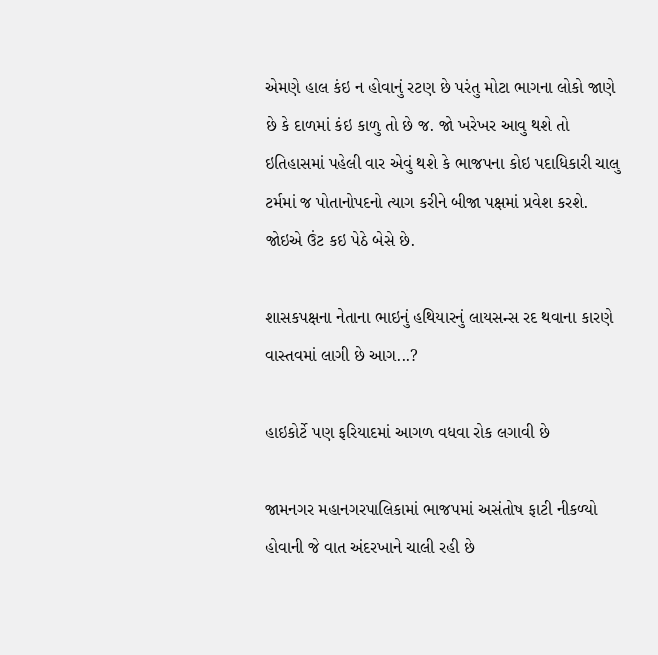એમણે હાલ કંઇ ન હોવાનું રટણ છે પરંતુ મોટા ભાગના લોકો જાણે છે કે દાળમાં કંઇ કાળુ તો છે જ. જો ખરેખર આવુ થશે તો ઇતિહાસમાં પહેલી વાર એવું થશે કે ભાજપના કોઇ પદાધિકારી ચાલુ ટર્મમાં જ પોતાનોપદનો ત્યાગ કરીને બીજા પક્ષમાં પ્રવેશ કરશે. જોઇએ ઉંટ કઇ પેઠે બેસે છે.

શાસકપક્ષના નેતાના ભાઇનું હથિયારનું લાયસન્સ રદ થવાના કારણે વાસ્તવમાં લાગી છે આગ...?

હાઇકોર્ટે પણ ફરિયાદમાં આગળ વધવા રોક લગાવી છે

જામનગર મહાનગરપાલિકામાં ભાજપમાં અસંતોષ ફાટી નીકળ્યો હોવાની જે વાત અંદરખાને ચાલી રહી છે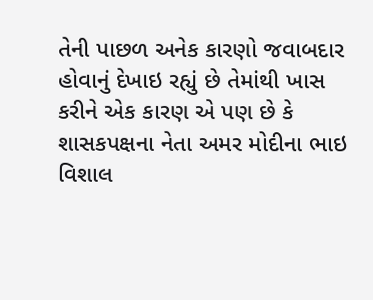તેની પાછળ અનેક કારણો જવાબદાર હોવાનું દેખાઇ રહ્યું છે તેમાંથી ખાસ કરીને એક કારણ એ પણ છે કે શાસકપક્ષના નેતા અમર મોદીના ભાઇ વિશાલ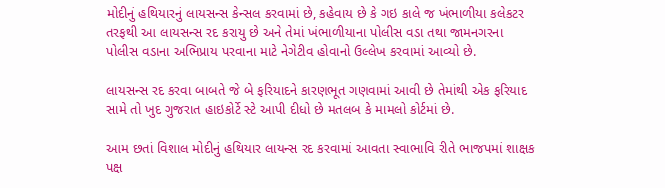મોદીનું હથિયારનું લાયસન્સ કેન્સલ કરવામાં છે, કહેવાય છે કે ગઇ કાલે જ ખંભાળીયા કલેકટર તરફથી આ લાયસન્સ રદ કરાયુ છે અને તેમાં ખંભાળીયાના પોલીસ વડા તથા જામનગરના પોલીસ વડાના અભિપ્રાય પરવાના માટે નેગેટીવ હોવાનો ઉલ્લેખ કરવામાં આવ્યો છે.

લાયસન્સ રદ કરવા બાબતે જે બે ફરિયાદને કારણભૂત ગણવામાં આવી છે તેમાંથી એક ફરિયાદ સામે તો ખુદ ગુજરાત હાઇકોર્ટે સ્ટે આપી દીધો છે મતલબ કે મામલો કોર્ટમાં છે.

આમ છતાં વિશાલ મોદીનું હથિયાર લાયન્સ રદ કરવામાં આવતા સ્વાભાવિ રીતે ભાજપમાં શાક્ષક પક્ષ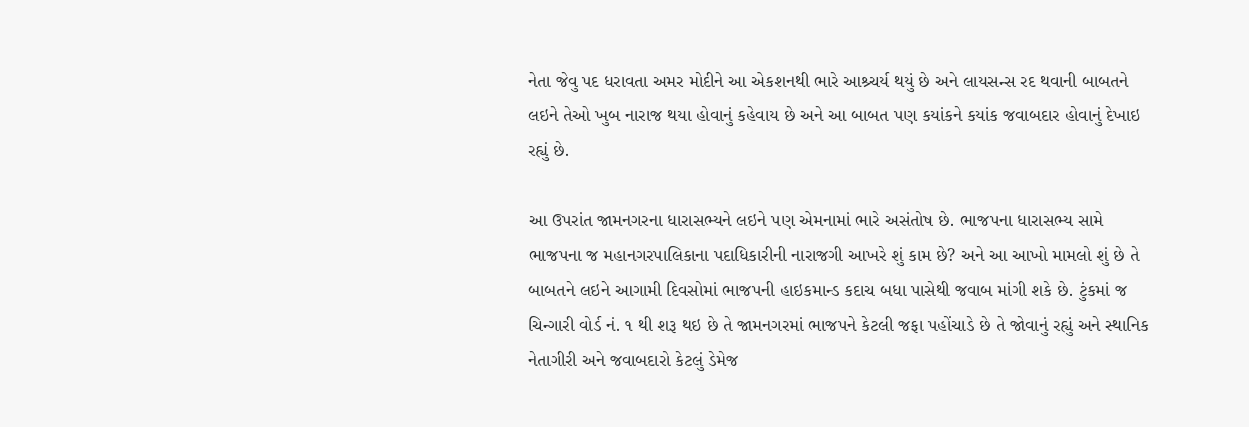નેતા જેવુ પદ ધરાવતા અમર મોદીને આ એકશનથી ભારે આશ્ર્ચર્ય થયું છે અને લાયસન્સ રદ થવાની બાબતને લઇને તેઓ ખુબ નારાજ થયા હોવાનું કહેવાય છે અને આ બાબત પણ કયાંકને કયાંક જવાબદાર હોવાનું દેખાઇ રહ્યું છે.

આ ઉપરાંત જામનગરના ધારાસભ્યને લઇને પણ એમનામાં ભારે અસંતોષ છે. ભાજપના ધારાસભ્ય સામે ભાજપના જ મહાનગરપાલિકાના પદાધિકારીની નારાજગી આખરે શું કામ છે? અને આ આખો મામલો શું છે તે બાબતને લઇને આગામી દિવસોમાં ભાજપની હાઇકમાન્ડ કદાચ બધા પાસેથી જવાબ માંગી શકે છે. ટુંકમાં જ ચિન્ગારી વોર્ડ નં. ૧ થી શરૂ થઇ છે તે જામનગરમાં ભાજપને કેટલી જફા પહોંચાડે છે તે જોવાનું રહ્યું અને સ્થાનિક નેતાગીરી અને જવાબદારો કેટલું ડેમેજ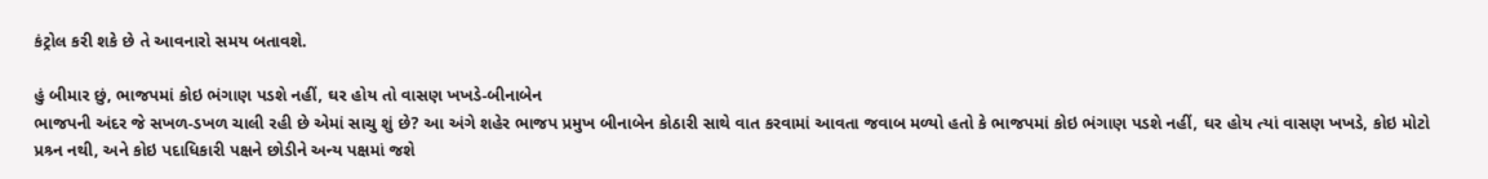કંટ્રોલ કરી શકે છે તે આવનારો સમય બતાવશે.

હું બીમાર છું, ભાજપમાં કોઇ ભંગાણ પડશે નહીં, ઘર હોય તો વાસણ ખખડે-બીનાબેન
ભાજપની અંદર જે સખળ-ડખળ ચાલી રહી છે એમાં સાચુ શું છે? આ અંગે શહેર ભાજપ પ્રમુખ બીનાબેન કોઠારી સાથે વાત કરવામાં આવતા જવાબ મળ્યો હતો કે ભાજપમાં કોઇ ભંગાણ પડશે નહીં, ઘર હોય ત્યાં વાસણ ખખડે, કોઇ મોટો પ્રશ્ર્ન નથી, અને કોઇ પદાધિકારી પક્ષને છોડીને અન્ય પક્ષમાં જશે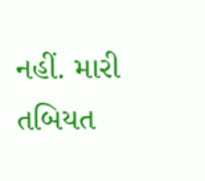નહીં. મારી તબિયત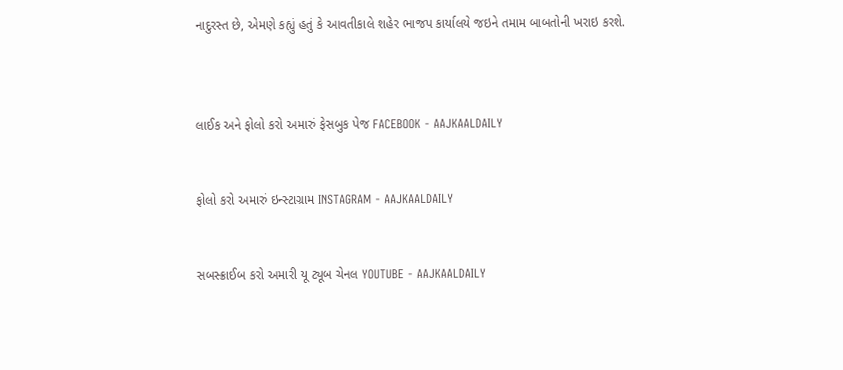નાદુરસ્ત છે, એમણે કહ્યું હતું કે આવતીકાલે શહેર ભાજપ કાર્યાલયે જઇને તમામ બાબતોની ખરાઇ કરશે.



લાઈક અને ફોલો કરો અમારું ફેસબુક પેજ FACEBOOK - AAJKAALDAILY


ફોલો કરો અમારું ઇન્સ્ટાગ્રામ INSTAGRAM - AAJKAALDAILY


સબસ્ક્રાઈબ કરો અમારી યૂ ટ્યૂબ ચેનલ YOUTUBE - AAJKAALDAILY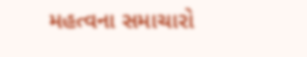મહત્વના સમાચારો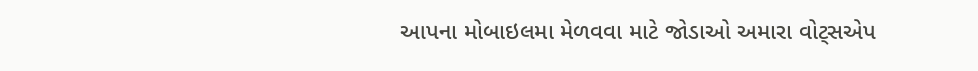આપના મોબાઇલમા મેળવવા માટે જોડાઓ અમારા વોટ્સએપ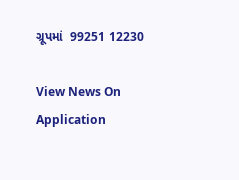ગ્રૂપમાં  99251 12230

View News On Application